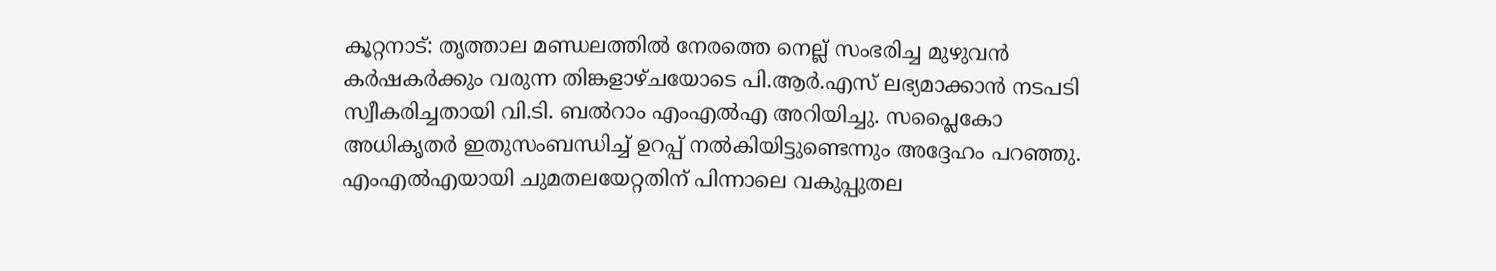കൂറ്റനാട്: തൃത്താല മണ്ഡലത്തിൽ നേരത്തെ നെല്ല് സംഭരിച്ച മുഴുവൻ കർഷകർക്കും വരുന്ന തിങ്കളാഴ്ചയോടെ പി.ആർ.എസ് ലഭ്യമാക്കാൻ നടപടി സ്വീകരിച്ചതായി വി.ടി. ബൽറാം എംഎൽഎ അറിയിച്ചു. സപ്ലൈകോ അധികൃതർ ഇതുസംബന്ധിച്ച് ഉറപ്പ് നൽകിയിട്ടുണ്ടെന്നും അദ്ദേഹം പറഞ്ഞു. എംഎൽഎയായി ചുമതലയേറ്റതിന് പിന്നാലെ വകുപ്പുതല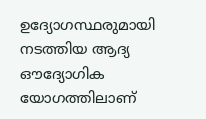ഉദ്യോഗസ്ഥരുമായി നടത്തിയ ആദ്യ ഔദ്യോഗിക യോഗത്തിലാണ്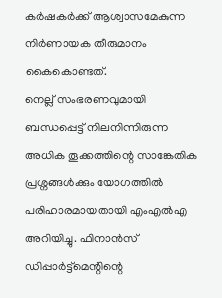കർഷകർക്ക് ആശ്വാസമേകുന്ന നിർണായക തീരുമാനം കൈകൊണ്ടത്.
നെല്ല് സംഭരണവുമായി ബന്ധപ്പെട്ട് നിലനിന്നിരുന്ന അധിക തൂക്കത്തിന്റെ സാങ്കേതിക പ്രശ്നങ്ങൾക്കും യോഗത്തിൽ പരിഹാരമായതായി എംഎൽഎ അറിയിച്ചു. ഫിനാൻസ് ഡിപ്പാർട്ട്മെന്റിന്റെ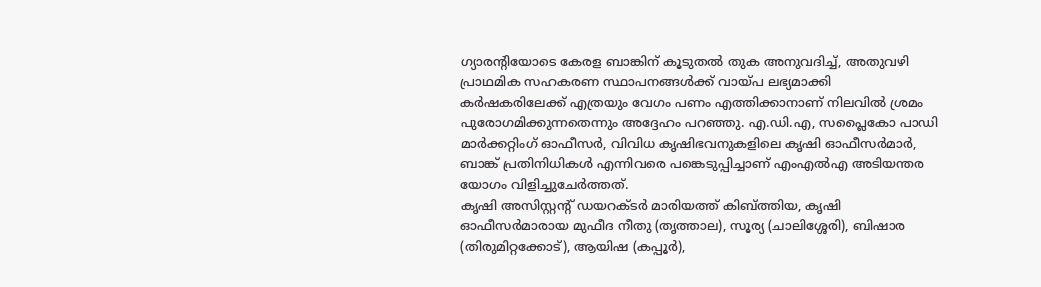ഗ്യാരന്റിയോടെ കേരള ബാങ്കിന് കൂടുതൽ തുക അനുവദിച്ച്, അതുവഴി പ്രാഥമിക സഹകരണ സ്ഥാപനങ്ങൾക്ക് വായ്പ ലഭ്യമാക്കി കർഷകരിലേക്ക് എത്രയും വേഗം പണം എത്തിക്കാനാണ് നിലവിൽ ശ്രമം പുരോഗമിക്കുന്നതെന്നും അദ്ദേഹം പറഞ്ഞു. എ.ഡി.എ, സപ്ലൈകോ പാഡി മാർക്കറ്റിംഗ് ഓഫീസർ, വിവിധ കൃഷിഭവനുകളിലെ കൃഷി ഓഫീസർമാർ, ബാങ്ക് പ്രതിനിധികൾ എന്നിവരെ പങ്കെടുപ്പിച്ചാണ് എംഎൽഎ അടിയന്തര യോഗം വിളിച്ചുചേർത്തത്.
കൃഷി അസിസ്റ്റന്റ് ഡയറക്ടർ മാരിയത്ത് കിബ്ത്തിയ, കൃഷി ഓഫീസർമാരായ മുഫീദ നീതു (തൃത്താല), സൂര്യ (ചാലിശ്ശേരി), ബിഷാര (തിരുമിറ്റക്കോട്), ആയിഷ (കപ്പൂർ),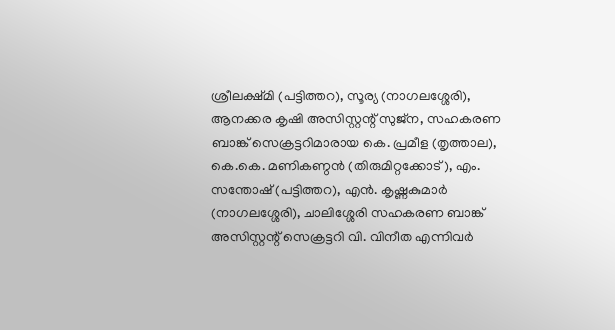ശ്രീലക്ഷ്മി (പട്ടിത്തറ), സൂര്യ (നാഗലശ്ശേരി), ആനക്കര കൃഷി അസിസ്റ്റന്റ് സുജ്ന, സഹകരണ ബാങ്ക് സെക്രട്ടറിമാരായ കെ. പ്രമീള (തൃത്താല), കെ.കെ. മണികണ്ഠൻ (തിരുമിറ്റക്കോട്), എം. സന്തോഷ് (പട്ടിത്തറ), എൻ. കൃഷ്ണകുമാർ (നാഗലശ്ശേരി), ചാലിശ്ശേരി സഹകരണ ബാങ്ക് അസിസ്റ്റന്റ് സെക്രട്ടറി വി. വിനീത എന്നിവർ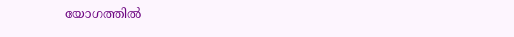യോഗത്തിൽ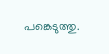പങ്കെടുത്തു.